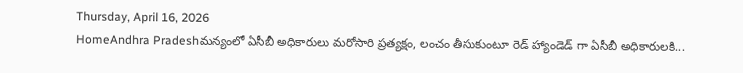Thursday, April 16, 2026
HomeAndhra Pradeshమన్యంలో ఏసీబీ అధికారులు మరోసారి ప్రత్యక్షం, లంచం తీసుకుంటూ రెడ్ హ్యాండెడ్ గా ఏసీబీ అధికారులకి...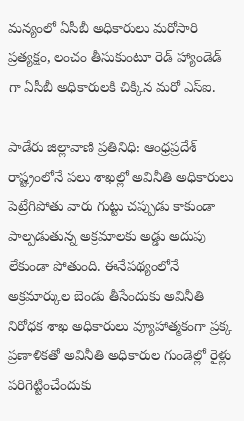మన్యంలో ఏసీబీ అధికారులు మరోసారి ప్రత్యక్షం, లంచం తీసుకుంటూ రెడ్ హ్యాండెడ్ గా ఏసీబీ అధికారులకి చిక్కిన మరో ఎస్ఐ.

పాడేరు జిల్లావాణి ప్రతినిధి: ఆంధ్రప్రదేశ్ రాష్ట్రంలోనే పలు శాఖల్లో అవినీతి అధికారులు పెట్రేగిపోతు వారు గుట్టు చప్పుడు కాకుండా పాల్పడుతున్న అక్రమాలకు అడ్డు అదుపు లేకుండా పోతుంది. ఈనేపథ్యంలోనే అక్రమార్కుల బెండు తీసేందుకు అవినీతి నిరోధక శాఖ అధికారులు వ్యూహాత్మకంగా ప్రక్క ప్రణాళికతో అవినీతి అధికారుల గుండెల్లో రైళ్లు పరిగెట్టించేందుకు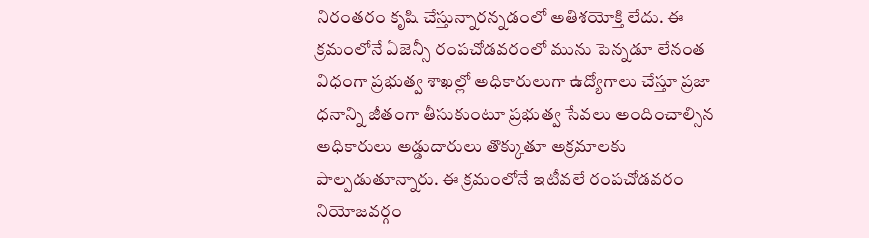నిరంతరం కృషి చేస్తున్నారన్నడంలో అతిశయోక్తి లేదు. ఈ క్రమంలోనే ఏజెన్సీ రంపచోడవరంలో మును పెన్నడూ లేనంత విధంగా ప్రభుత్వ శాఖల్లో అధికారులుగా ఉద్యోగాలు చేస్తూ ప్రజా ధనాన్ని జీతంగా తీసుకుంటూ ప్రభుత్వ సేవలు అందించాల్సిన అధికారులు అడ్డుదారులు తొక్కుతూ అక్రమాలకు పాల్పడుతూన్నారు. ఈ క్రమంలోనే ఇటీవలే రంపచోడవరం నియోజవర్గం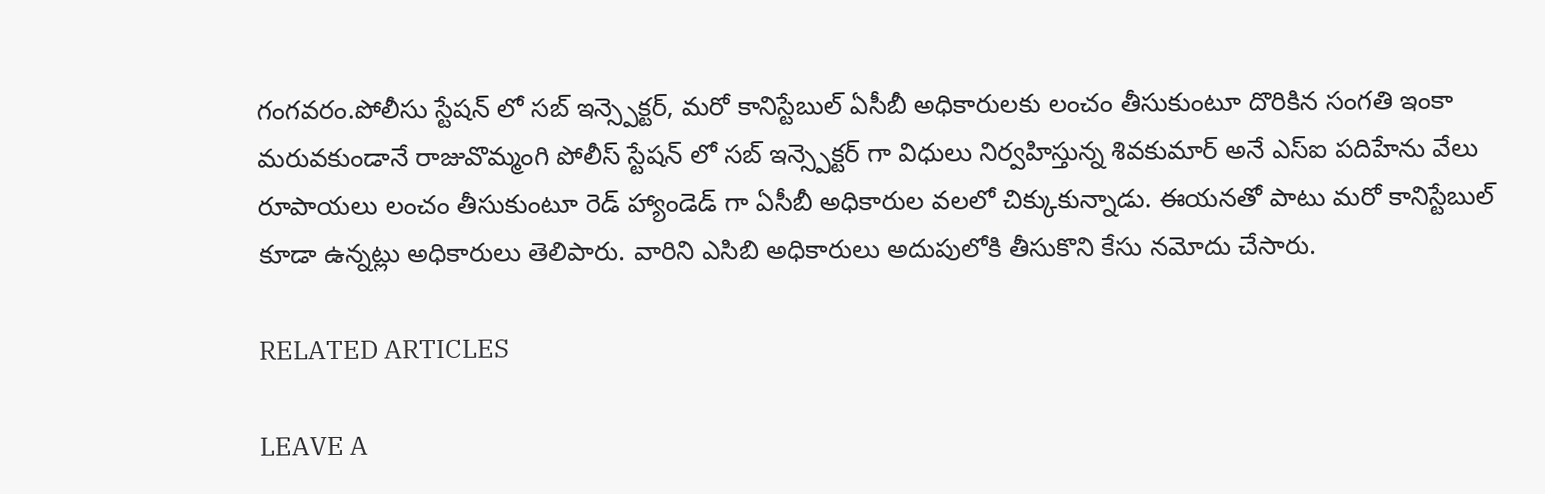గంగవరం.పోలీసు స్టేషన్ లో సబ్ ఇన్స్పెక్టర్, మరో కానిస్టేబుల్ ఏసీబీ అధికారులకు లంచం తీసుకుంటూ దొరికిన సంగతి ఇంకా మరువకుండానే రాజువొమ్మంగి పోలీస్ స్టేషన్ లో సబ్ ఇన్స్పెక్టర్ గా విధులు నిర్వహిస్తున్న శివకుమార్ అనే ఎస్ఐ పదిహేను వేలు రూపాయలు లంచం తీసుకుంటూ రెడ్ హ్యాండెడ్ గా ఏసీబీ అధికారుల వలలో చిక్కుకున్నాడు. ఈయనతో పాటు మరో కానిస్టేబుల్ కూడా ఉన్నట్లు అధికారులు తెలిపారు. వారిని ఎసిబి అధికారులు అదుపులోకి తీసుకొని కేసు నమోదు చేసారు.

RELATED ARTICLES

LEAVE A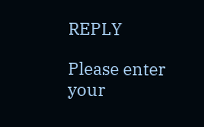REPLY

Please enter your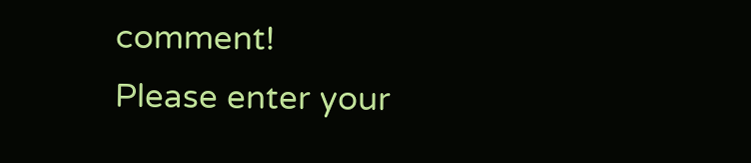comment!
Please enter your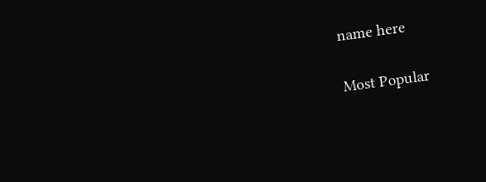name here

Most Popular